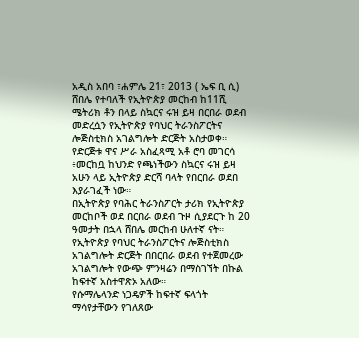አዲስ አበባ ፣ሐምሌ 21፣ 2013 ( ኤፍ ቢ ሲ) ሸበሌ የተባለች የኢትዮጵያ መርከብ ከ11ሺ ሜትሪክ ቶን በላይ ስኳርና ሩዝ ይዛ በርበራ ወደብ መድረሷን የኢትዮጵያ የባህር ትራንስፖርትና ሎጅስቲክስ አገልግሎት ድርጅት አስታወቀ።
የድርጅቱ ዋና ሥራ አስፈጻሚ አቶ ሮባ መገርሳ ፥መርከቧ ከህንድ የጫነችውን ስኳርና ሩዝ ይዛ አሁን ላይ ኢትዮጵያ ድርሻ ባላት የበርበራ ወደበ እያራገፈች ነው።
በኢትዮጵያ የባሕር ትራንስፖርት ታሪክ የኢትዮጵያ መርከቦች ወደ በርበራ ወደብ ጉዞ ሲያደርጉ ከ 20 ዓመታት በኋላ ሸበሌ መርከብ ሁለተኛ ናት።
የኢትዮጵያ የባህር ትራንስፖርትና ሎጅስቲክስ አገልግሎት ድርጅት በበርበራ ወደብ የተጀመረው አገልግሎት የውጭ ምንዛሬን በማስገኘት በኩል ከፍተኛ አስተዋጽኦ አለው።
የሱማሌላንድ ነጋዴዎች ከፍተኛ ፍላጎት ማሳየታቸውን የገለጸው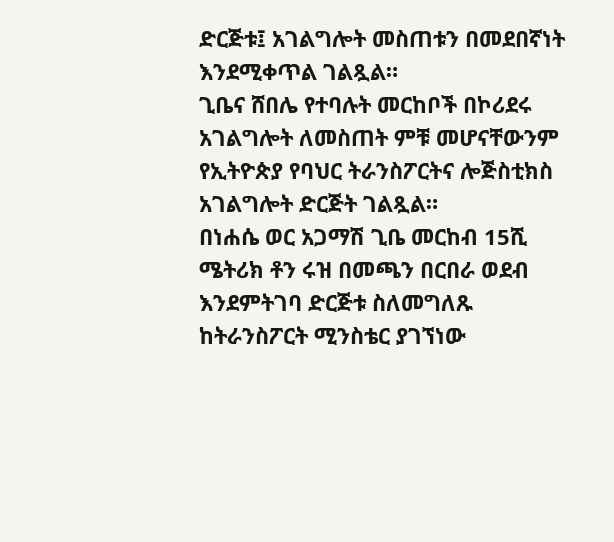ድርጅቱ፤ አገልግሎት መስጠቱን በመደበኛነት እንደሚቀጥል ገልጿል።
ጊቤና ሸበሌ የተባሉት መርከቦች በኮሪደሩ አገልግሎት ለመስጠት ምቹ መሆናቸውንም የኢትዮጵያ የባህር ትራንስፖርትና ሎጅስቲክስ አገልግሎት ድርጅት ገልጿል።
በነሐሴ ወር አጋማሽ ጊቤ መርከብ 15ሺ ሜትሪክ ቶን ሩዝ በመጫን በርበራ ወደብ እንደምትገባ ድርጅቱ ስለመግለጹ ከትራንስፖርት ሚንስቴር ያገኘነው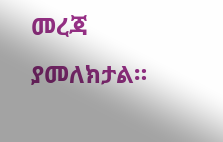መረጃ ያመለክታል።